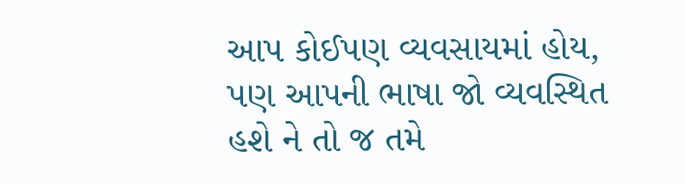આપ કોઈપણ વ્યવસાયમાં હોય, પણ આપની ભાષા જો વ્યવસ્થિત હશે ને તો જ તમે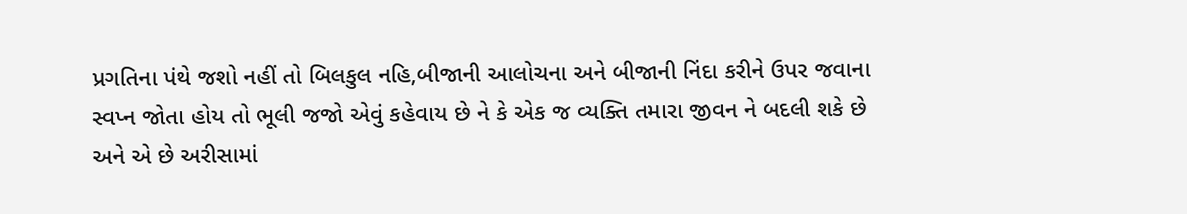પ્રગતિના પંથે જશો નહીં તો બિલકુલ નહિ,બીજાની આલોચના અને બીજાની નિંદા કરીને ઉપર જવાના સ્વપ્ન જોતા હોય તો ભૂલી જજો એવું કહેવાય છે ને કે એક જ વ્યક્તિ તમારા જીવન ને બદલી શકે છે અને એ છે અરીસામાં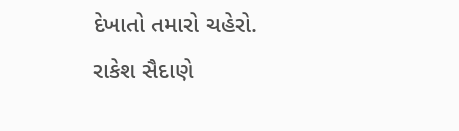દેખાતો તમારો ચહેરો.
રાકેશ સૈદાણે